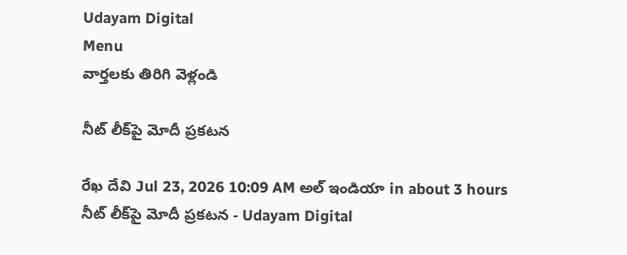Udayam Digital
Menu
వార్తలకు తిరిగి వెళ్లండి

నీట్‌ లీక్‌పై మోదీ ప్రకటన

రేఖ దేవి Jul 23, 2026 10:09 AM అల్ ఇండియా in about 3 hours
నీట్‌ లీక్‌పై మోదీ ప్రకటన - Udayam Digital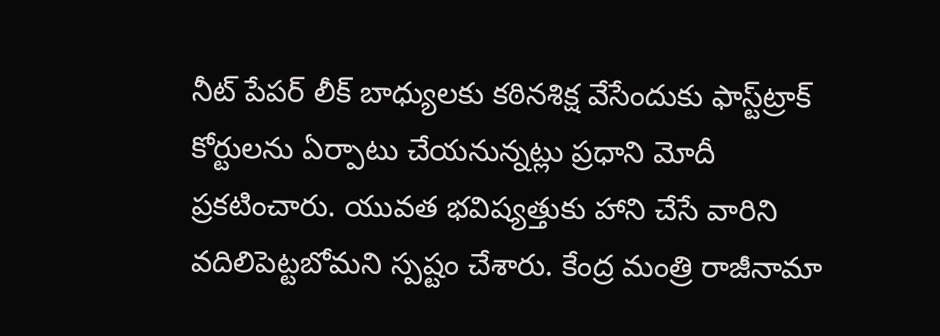నీట్‌ పేపర్ లీక్ బాధ్యులకు కఠినశిక్ష వేసేందుకు ఫాస్ట్‌ట్రాక్‌ కోర్టులను ఏర్పాటు చేయనున్నట్లు ప్రధాని మోదీ ప్రకటించారు. యువత భవిష్యత్తుకు హాని చేసే వారిని వదిలిపెట్టబోమని స్పష్టం చేశారు. కేంద్ర మంత్రి రాజీనామా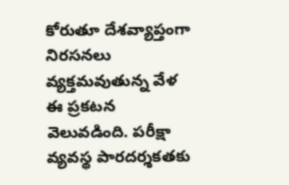కోరుతూ దేశవ్యాప్తంగా నిరసనలు వ్యక్తమవుతున్న వేళ ఈ ప్రకటన వెలువడింది. పరీక్షా వ్యవస్థ పారదర్శకతకు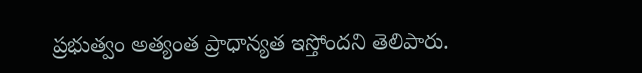ప్రభుత్వం అత్యంత ప్రాధాన్యత ఇస్తోందని తెలిపారు.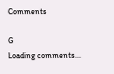Comments

G
Loading comments...